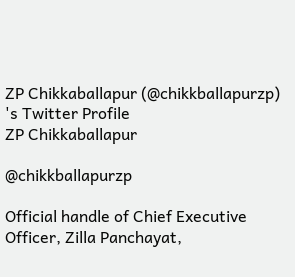ZP Chikkaballapur (@chikkballapurzp) 's Twitter Profile
ZP Chikkaballapur

@chikkballapurzp

Official handle of Chief Executive Officer, Zilla Panchayat,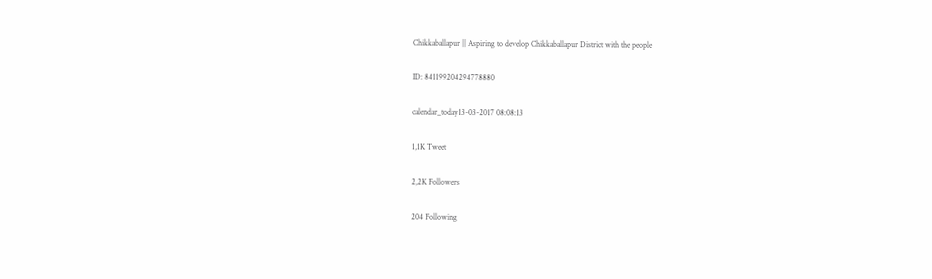Chikkaballapur || Aspiring to develop Chikkaballapur District with the people

ID: 841199204294778880

calendar_today13-03-2017 08:08:13

1,1K Tweet

2,2K Followers

204 Following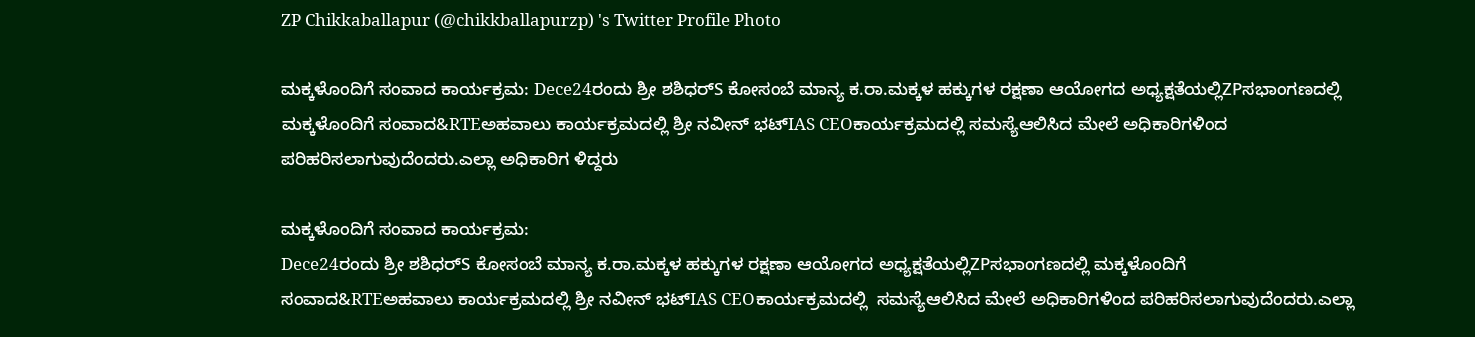ZP Chikkaballapur (@chikkballapurzp) 's Twitter Profile Photo

ಮಕ್ಕಳೊಂದಿಗೆ ಸಂವಾದ ಕಾರ್ಯಕ್ರಮ: Dece24ರಂದು ಶ್ರೀ ಶಶಿಧರ್S ಕೋಸಂಬೆ ಮಾನ್ಯ ಕ.ರಾ.ಮಕ್ಕಳ ಹಕ್ಕುಗಳ ರಕ್ಷಣಾ ಆಯೋಗದ ಅಧ್ಯಕ್ಷತೆಯಲ್ಲಿZPಸಭಾಂಗಣದಲ್ಲಿ ಮಕ್ಕಳೊಂದಿಗೆ ಸಂವಾದ&RTEಅಹವಾಲು ಕಾರ್ಯಕ್ರಮದಲ್ಲಿ ಶ್ರೀ ನವೀನ್ ಭಟ್IAS CEOಕಾರ್ಯಕ್ರಮದಲ್ಲಿ ಸಮಸ್ಯೆಆಲಿಸಿದ ಮೇಲೆ ಅಧಿಕಾರಿಗಳಿಂದ ಪರಿಹರಿಸಲಾಗುವುದೆಂದರು.ಎಲ್ಲಾ ಅಧಿಕಾರಿಗ ಳಿದ್ದರು

ಮಕ್ಕಳೊಂದಿಗೆ ಸಂವಾದ ಕಾರ್ಯಕ್ರಮ:
Dece24ರಂದು ಶ್ರೀ ಶಶಿಧರ್S ಕೋಸಂಬೆ ಮಾನ್ಯ ಕ.ರಾ.ಮಕ್ಕಳ ಹಕ್ಕುಗಳ ರಕ್ಷಣಾ ಆಯೋಗದ ಅಧ್ಯಕ್ಷತೆಯಲ್ಲಿZPಸಭಾಂಗಣದಲ್ಲಿ ಮಕ್ಕಳೊಂದಿಗೆ ಸಂವಾದ&RTEಅಹವಾಲು ಕಾರ್ಯಕ್ರಮದಲ್ಲಿ ಶ್ರೀ ನವೀನ್ ಭಟ್IAS CEOಕಾರ್ಯಕ್ರಮದಲ್ಲಿ  ಸಮಸ್ಯೆಆಲಿಸಿದ ಮೇಲೆ ಅಧಿಕಾರಿಗಳಿಂದ ಪರಿಹರಿಸಲಾಗುವುದೆಂದರು.ಎಲ್ಲಾ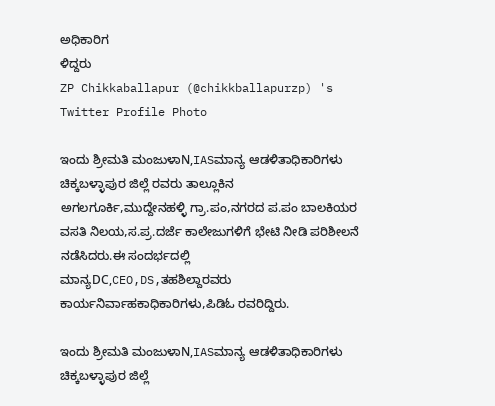ಅಧಿಕಾರಿಗ
ಳಿದ್ದರು
ZP Chikkaballapur (@chikkballapurzp) 's Twitter Profile Photo

ಇಂದು ಶ್ರೀಮತಿ ಮಂಜುಳಾN,IASಮಾನ್ಯ ಆಡಳಿತಾಧಿಕಾರಿಗಳು ಚಿಕ್ಕಬಳ್ಳಾಪುರ ಜಿಲ್ಲೆ ರವರು ತಾಲ್ಲೂಕಿನ ಅಗಲಗೂರ್ಕಿ,ಮುದ್ದೇನಹಳ್ಳಿ ಗ್ರಾ.ಪಂ,ನಗರದ ಪ.ಪಂ ಬಾಲಕಿಯರ ವಸತಿ ನಿಲಯ,ಸ.ಪ್ರ.ದರ್ಜೆ ಕಾಲೇಜುಗಳಿಗೆ ಭೇಟಿ ನೀಡಿ ಪರಿಶೀಲನೆ ನಡೆಸಿದರು.ಈ ಸಂದರ್ಭದಲ್ಲಿ ಮಾನ್ಯDC,CEO,DS,ತಹಶಿಲ್ದಾರವರು ಕಾರ್ಯನಿರ್ವಾಹಕಾಧಿಕಾರಿಗಳು,ಪಿಡಿಓ ರವರಿದ್ದಿರು.

ಇಂದು ಶ್ರೀಮತಿ ಮಂಜುಳಾN,IASಮಾನ್ಯ ಆಡಳಿತಾಧಿಕಾರಿಗಳು ಚಿಕ್ಕಬಳ್ಳಾಪುರ ಜಿಲ್ಲೆ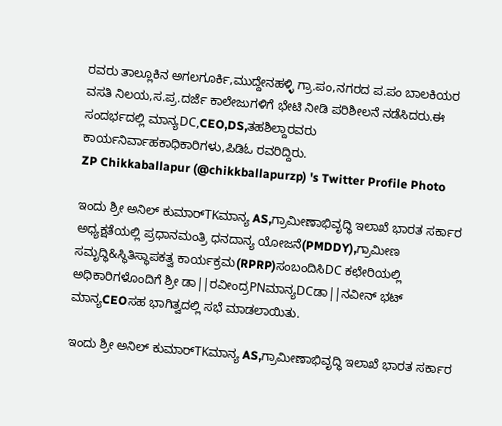ರವರು ತಾಲ್ಲೂಕಿನ ಅಗಲಗೂರ್ಕಿ,ಮುದ್ದೇನಹಳ್ಳಿ ಗ್ರಾ.ಪಂ,ನಗರದ ಪ.ಪಂ ಬಾಲಕಿಯರ ವಸತಿ ನಿಲಯ,ಸ.ಪ್ರ.ದರ್ಜೆ ಕಾಲೇಜುಗಳಿಗೆ ಭೇಟಿ ನೀಡಿ ಪರಿಶೀಲನೆ ನಡೆಸಿದರು.ಈ ಸಂದರ್ಭದಲ್ಲಿ ಮಾನ್ಯDC,CEO,DS,ತಹಶಿಲ್ದಾರವರು ಕಾರ್ಯನಿರ್ವಾಹಕಾಧಿಕಾರಿಗಳು,ಪಿಡಿಓ ರವರಿದ್ದಿರು.
ZP Chikkaballapur (@chikkballapurzp) 's Twitter Profile Photo

ಇಂದು ಶ್ರೀ ಅನಿಲ್ ಕುಮಾರ್TKಮಾನ್ಯ AS,ಗ್ರಾಮೀಣಾಭಿವೃದ್ಧಿ ಇಲಾಖೆ ಭಾರತ ಸರ್ಕಾರ ಅಧ್ಯಕ್ಷತೆಯಲ್ಲಿ ಪ್ರಧಾನಮಂತ್ರಿ ಧನದಾನ್ಯ ಯೋಜನೆ(PMDDY),ಗ್ರಾಮೀಣ ಸಮೃದ್ಧಿ&ಸ್ಥಿತಿಸ್ಥಾಪಕತ್ವ ಕಾರ್ಯಕ್ರಮ(RPRP)ಸಂಬಂದಿಸಿDC ಕಛೇರಿಯಲ್ಲಿ ಅಧಿಕಾರಿಗಳೊಂದಿಗೆ ಶ್ರೀ ಡಾ||ರವೀಂದ್ರPNಮಾನ್ಯDCಡಾ||ನವೀನ್ ಭಟ್ ಮಾನ್ಯCEOಸಹ ಭಾಗಿತ್ವದಲ್ಲಿ ಸಭೆ ಮಾಡಲಾಯಿತು.

ಇಂದು ಶ್ರೀ ಅನಿಲ್ ಕುಮಾರ್TKಮಾನ್ಯ AS,ಗ್ರಾಮೀಣಾಭಿವೃದ್ಧಿ ಇಲಾಖೆ ಭಾರತ ಸರ್ಕಾರ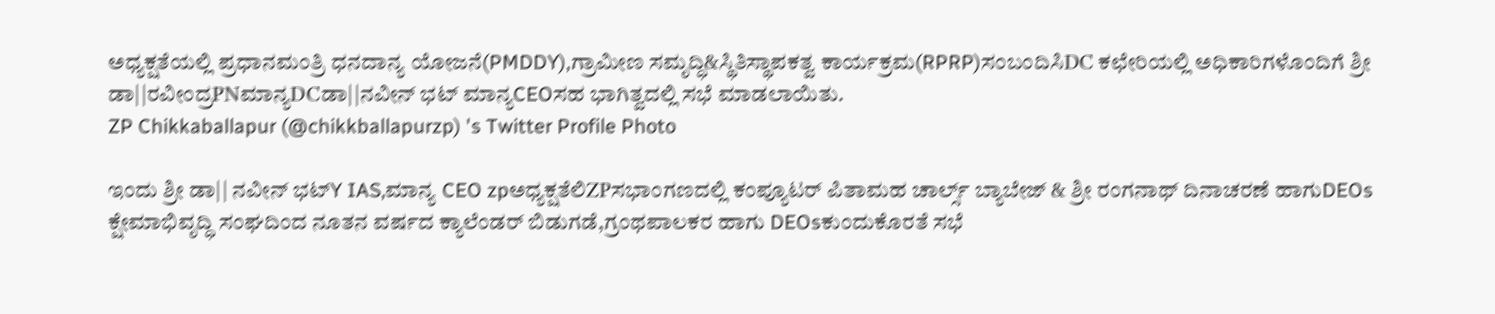ಅಧ್ಯಕ್ಷತೆಯಲ್ಲಿ ಪ್ರಧಾನಮಂತ್ರಿ ಧನದಾನ್ಯ ಯೋಜನೆ(PMDDY),ಗ್ರಾಮೀಣ ಸಮೃದ್ಧಿ&ಸ್ಥಿತಿಸ್ಥಾಪಕತ್ವ ಕಾರ್ಯಕ್ರಮ(RPRP)ಸಂಬಂದಿಸಿDC ಕಛೇರಿಯಲ್ಲಿ ಅಧಿಕಾರಿಗಳೊಂದಿಗೆ ಶ್ರೀ ಡಾ||ರವೀಂದ್ರPNಮಾನ್ಯDCಡಾ||ನವೀನ್ ಭಟ್ ಮಾನ್ಯCEOಸಹ ಭಾಗಿತ್ವದಲ್ಲಿ ಸಭೆ ಮಾಡಲಾಯಿತು.
ZP Chikkaballapur (@chikkballapurzp) 's Twitter Profile Photo

ಇಂದು ಶ್ರೀ ಡಾ|| ನವೀನ್ ಭಟ್Y IAS,ಮಾನ್ಯ CEO zpಅಧ್ಯಕ್ಷತೆಲಿZPಸಭಾಂಗಣದಲ್ಲಿ ಕಂಪ್ಯೂಟರ್ ಪಿತಾಮಹ ಚಾರ್ಲ್ಸ್ ಬ್ಯಾಬೇಜ್ & ಶ್ರೀ ರಂಗನಾಥ್ ದಿನಾಚರಣೆ ಹಾಗುDEOs ಕ್ಷೇಮಾಭಿವೃದ್ಧಿ ಸಂಘದಿಂದ ನೂತನ ವರ್ಷದ ಕ್ಯಾಲೆಂಡರ್ ಬಿಡುಗಡೆ,ಗ್ರಂಥಪಾಲಕರ ಹಾಗು DEOsಕುಂದುಕೊರತೆ ಸಭೆ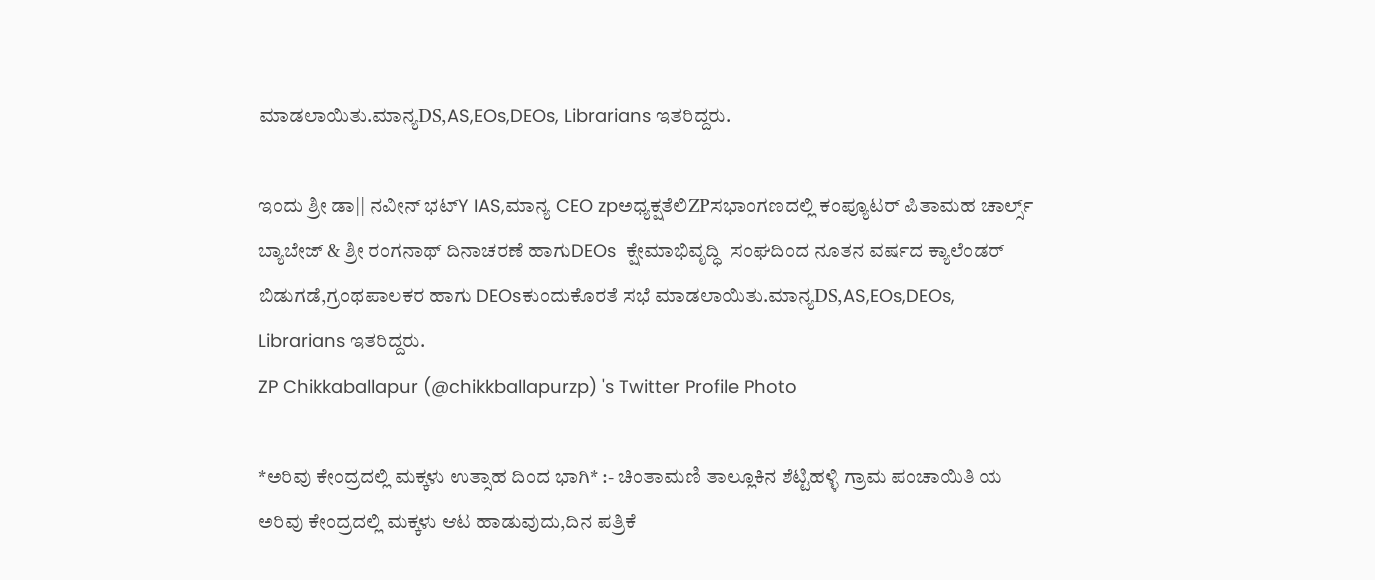ಮಾಡಲಾಯಿತು.ಮಾನ್ಯDS,AS,EOs,DEOs, Librarians ಇತರಿದ್ದರು.

ಇಂದು ಶ್ರೀ ಡಾ|| ನವೀನ್ ಭಟ್Y IAS,ಮಾನ್ಯ CEO zpಅಧ್ಯಕ್ಷತೆಲಿZPಸಭಾಂಗಣದಲ್ಲಿ ಕಂಪ್ಯೂಟರ್ ಪಿತಾಮಹ ಚಾರ್ಲ್ಸ್ ಬ್ಯಾಬೇಜ್ & ಶ್ರೀ ರಂಗನಾಥ್ ದಿನಾಚರಣೆ ಹಾಗುDEOs  ಕ್ಷೇಮಾಭಿವೃದ್ಧಿ  ಸಂಘದಿಂದ ನೂತನ ವರ್ಷದ ಕ್ಯಾಲೆಂಡರ್ ಬಿಡುಗಡೆ,ಗ್ರಂಥಪಾಲಕರ ಹಾಗು DEOsಕುಂದುಕೊರತೆ ಸಭೆ ಮಾಡಲಾಯಿತು.ಮಾನ್ಯDS,AS,EOs,DEOs, Librarians ಇತರಿದ್ದರು.
ZP Chikkaballapur (@chikkballapurzp) 's Twitter Profile Photo

*ಅರಿವು ಕೇಂದ್ರದಲ್ಲಿ ಮಕ್ಕಳು ಉತ್ಸಾಹ ದಿಂದ ಭಾಗಿ* :- ಚಿಂತಾಮಣಿ ತಾಲ್ಲೂಕಿನ ಶೆಟ್ಟಿಹಳ್ಳಿ ಗ್ರಾಮ ಪಂಚಾಯಿತಿ ಯ ಅರಿವು ಕೇಂದ್ರದಲ್ಲಿ ಮಕ್ಕಳು ಆಟ ಹಾಡುವುದು,ದಿನ ಪತ್ರಿಕೆ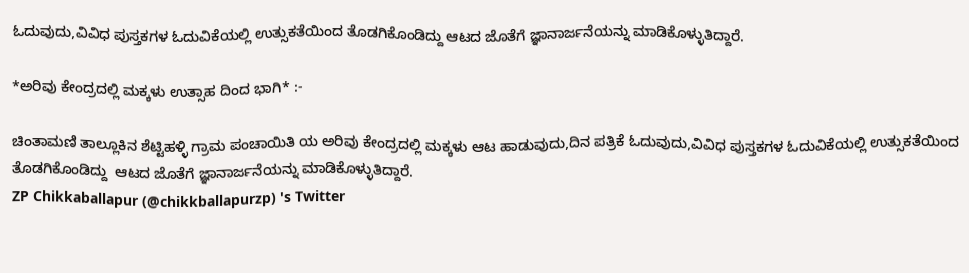ಓದುವುದು,ವಿವಿಧ ಪುಸ್ತಕಗಳ ಓದುವಿಕೆಯಲ್ಲಿ ಉತ್ಸುಕತೆಯಿಂದ ತೊಡಗಿಕೊಂಡಿದ್ದು ಆಟದ ಜೊತೆಗೆ ಜ್ಞಾನಾರ್ಜನೆಯನ್ನು ಮಾಡಿಕೊಳ್ಳುತಿದ್ದಾರೆ.

*ಅರಿವು ಕೇಂದ್ರದಲ್ಲಿ ಮಕ್ಕಳು ಉತ್ಸಾಹ ದಿಂದ ಭಾಗಿ* :-

ಚಿಂತಾಮಣಿ ತಾಲ್ಲೂಕಿನ ಶೆಟ್ಟಿಹಳ್ಳಿ ಗ್ರಾಮ ಪಂಚಾಯಿತಿ ಯ ಅರಿವು ಕೇಂದ್ರದಲ್ಲಿ ಮಕ್ಕಳು ಆಟ ಹಾಡುವುದು,ದಿನ ಪತ್ರಿಕೆ ಓದುವುದು,ವಿವಿಧ ಪುಸ್ತಕಗಳ ಓದುವಿಕೆಯಲ್ಲಿ ಉತ್ಸುಕತೆಯಿಂದ ತೊಡಗಿಕೊಂಡಿದ್ದು  ಆಟದ ಜೊತೆಗೆ ಜ್ಞಾನಾರ್ಜನೆಯನ್ನು ಮಾಡಿಕೊಳ್ಳುತಿದ್ದಾರೆ.
ZP Chikkaballapur (@chikkballapurzp) 's Twitter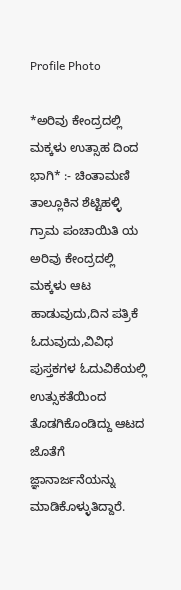Profile Photo

*ಅರಿವು ಕೇಂದ್ರದಲ್ಲಿ ಮಕ್ಕಳು ಉತ್ಸಾಹ ದಿಂದ ಭಾಗಿ* :- ಚಿಂತಾಮಣಿ ತಾಲ್ಲೂಕಿನ ಶೆಟ್ಟಿಹಳ್ಳಿ ಗ್ರಾಮ ಪಂಚಾಯಿತಿ ಯ ಅರಿವು ಕೇಂದ್ರದಲ್ಲಿ ಮಕ್ಕಳು ಆಟ ಹಾಡುವುದು,ದಿನ ಪತ್ರಿಕೆ ಓದುವುದು,ವಿವಿಧ ಪುಸ್ತಕಗಳ ಓದುವಿಕೆಯಲ್ಲಿ ಉತ್ಸುಕತೆಯಿಂದ ತೊಡಗಿಕೊಂಡಿದ್ದು ಆಟದ ಜೊತೆಗೆ ಜ್ಞಾನಾರ್ಜನೆಯನ್ನು ಮಾಡಿಕೊಳ್ಳುತಿದ್ದಾರೆ.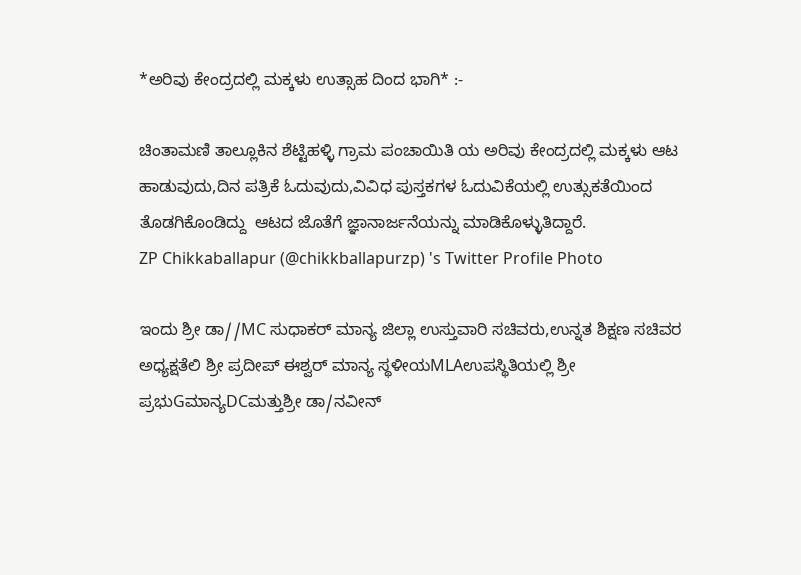*ಅರಿವು ಕೇಂದ್ರದಲ್ಲಿ ಮಕ್ಕಳು ಉತ್ಸಾಹ ದಿಂದ ಭಾಗಿ* :-

ಚಿಂತಾಮಣಿ ತಾಲ್ಲೂಕಿನ ಶೆಟ್ಟಿಹಳ್ಳಿ ಗ್ರಾಮ ಪಂಚಾಯಿತಿ ಯ ಅರಿವು ಕೇಂದ್ರದಲ್ಲಿ ಮಕ್ಕಳು ಆಟ ಹಾಡುವುದು,ದಿನ ಪತ್ರಿಕೆ ಓದುವುದು,ವಿವಿಧ ಪುಸ್ತಕಗಳ ಓದುವಿಕೆಯಲ್ಲಿ ಉತ್ಸುಕತೆಯಿಂದ ತೊಡಗಿಕೊಂಡಿದ್ದು  ಆಟದ ಜೊತೆಗೆ ಜ್ಞಾನಾರ್ಜನೆಯನ್ನು ಮಾಡಿಕೊಳ್ಳುತಿದ್ದಾರೆ.
ZP Chikkaballapur (@chikkballapurzp) 's Twitter Profile Photo

ಇಂದು ಶ್ರೀ ಡಾ//MC ಸುಧಾಕರ್ ಮಾನ್ಯ ಜಿಲ್ಲಾ ಉಸ್ತುವಾರಿ ಸಚಿವರು,ಉನ್ನತ ಶಿಕ್ಷಣ ಸಚಿವರ ಅಧ್ಯಕ್ಷತೆಲಿ ಶ್ರೀ ಪ್ರದೀಪ್ ಈಶ್ವರ್ ಮಾನ್ಯ ಸ್ಥಳೀಯMLAಉಪಸ್ಥಿತಿಯಲ್ಲಿ ಶ್ರೀ ಪ್ರಭುGಮಾನ್ಯDCಮತ್ತುಶ್ರೀ ಡಾ/ನವೀನ್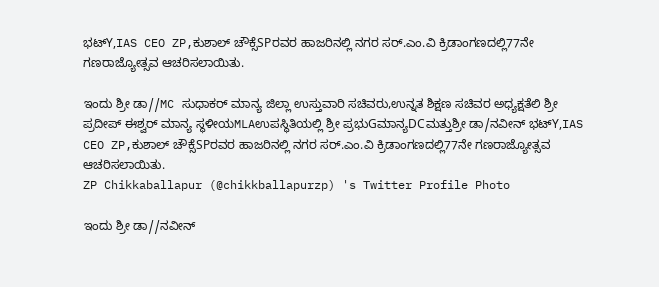ಭಟ್Y,IAS CEO ZP,ಕುಶಾಲ್ ಚೌಕ್ಸೆSPರವರ ಹಾಜರಿನಲ್ಲಿ ನಗರ ಸರ್.ಎಂ.ವಿ ಕ್ರಿಡಾಂಗಣದಲ್ಲಿ77ನೇ ಗಣರಾಜ್ಯೋತ್ಸವ ಆಚರಿಸಲಾಯಿತು.

ಇಂದು ಶ್ರೀ ಡಾ//MC ಸುಧಾಕರ್ ಮಾನ್ಯ ಜಿಲ್ಲಾ ಉಸ್ತುವಾರಿ ಸಚಿವರು,ಉನ್ನತ ಶಿಕ್ಷಣ ಸಚಿವರ ಅಧ್ಯಕ್ಷತೆಲಿ ಶ್ರೀ ಪ್ರದೀಪ್ ಈಶ್ವರ್ ಮಾನ್ಯ ಸ್ಥಳೀಯMLAಉಪಸ್ಥಿತಿಯಲ್ಲಿ ಶ್ರೀ ಪ್ರಭುGಮಾನ್ಯDCಮತ್ತುಶ್ರೀ ಡಾ/ನವೀನ್ ಭಟ್Y,IAS CEO ZP,ಕುಶಾಲ್ ಚೌಕ್ಸೆSPರವರ ಹಾಜರಿನಲ್ಲಿ ನಗರ ಸರ್.ಎಂ.ವಿ ಕ್ರಿಡಾಂಗಣದಲ್ಲಿ77ನೇ ಗಣರಾಜ್ಯೋತ್ಸವ ಆಚರಿಸಲಾಯಿತು.
ZP Chikkaballapur (@chikkballapurzp) 's Twitter Profile Photo

ಇಂದು ಶ್ರೀ ಡಾ//ನವೀನ್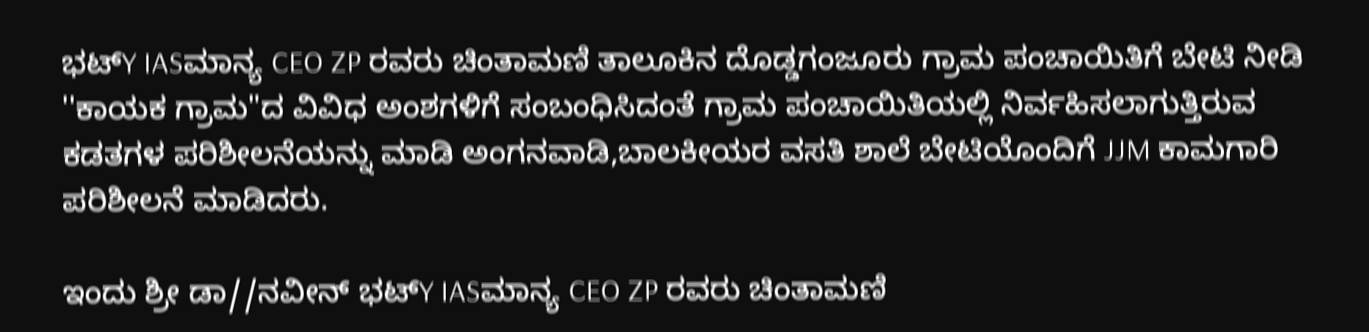ಭಟ್Y IASಮಾನ್ಯ CEO ZP ರವರು ಚಿಂತಾಮಣಿ ತಾಲೂಕಿನ ದೊಡ್ಡಗಂಜೂರು ಗ್ರಾಮ ಪಂಚಾಯಿತಿಗೆ ಬೇಟಿ ನೀಡಿ ''ಕಾಯಕ ಗ್ರಾಮ"ದ ವಿವಿಧ ಅಂಶಗಳಿಗೆ ಸಂಬಂಧಿಸಿದಂತೆ ಗ್ರಾಮ ಪಂಚಾಯಿತಿಯಲ್ಲಿ ನಿರ್ವಹಿಸಲಾಗುತ್ತಿರುವ ಕಡತಗಳ ಪರಿಶೀಲನೆಯನ್ನು ಮಾಡಿ ಅಂಗನವಾಡಿ,ಬಾಲಕೀಯರ ವಸತಿ ಶಾಲೆ ಬೇಟಿಯೊಂದಿಗೆ JJM ಕಾಮಗಾರಿ ಪರಿಶೀಲನೆ ಮಾಡಿದರು.

ಇಂದು ಶ್ರೀ ಡಾ//ನವೀನ್ ಭಟ್Y IASಮಾನ್ಯ CEO ZP ರವರು ಚಿಂತಾಮಣಿ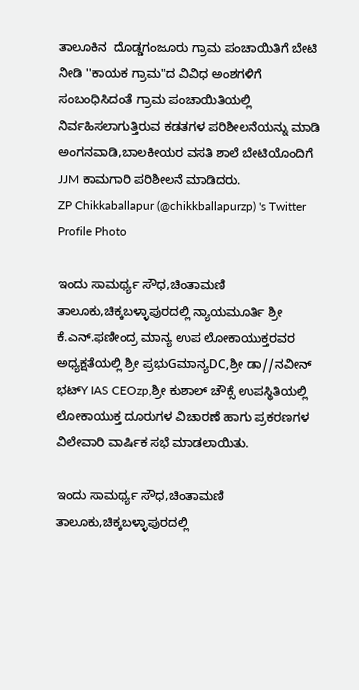ತಾಲೂಕಿನ  ದೊಡ್ಡಗಂಜೂರು ಗ್ರಾಮ ಪಂಚಾಯಿತಿಗೆ ಬೇಟಿ ನೀಡಿ ''ಕಾಯಕ ಗ್ರಾಮ"ದ ವಿವಿಧ ಅಂಶಗಳಿಗೆ ಸಂಬಂಧಿಸಿದಂತೆ ಗ್ರಾಮ ಪಂಚಾಯಿತಿಯಲ್ಲಿ ನಿರ್ವಹಿಸಲಾಗುತ್ತಿರುವ ಕಡತಗಳ ಪರಿಶೀಲನೆಯನ್ನು ಮಾಡಿ ಅಂಗನವಾಡಿ,ಬಾಲಕೀಯರ ವಸತಿ ಶಾಲೆ ಬೇಟಿಯೊಂದಿಗೆ JJM ಕಾಮಗಾರಿ ಪರಿಶೀಲನೆ ಮಾಡಿದರು.
ZP Chikkaballapur (@chikkballapurzp) 's Twitter Profile Photo

ಇಂದು ಸಾಮರ್ಥ್ಯ ಸೌಧ,ಚಿಂತಾಮಣಿ ತಾಲೂಕು,ಚಿಕ್ಕಬಳ್ಳಾಪುರದಲ್ಲಿ ನ್ಯಾಯಮೂರ್ತಿ ಶ್ರೀ ಕೆ.ಎನ್.ಫಣೀಂದ್ರ ಮಾನ್ಯ ಉಪ ಲೋಕಾಯುಕ್ತರವರ ಅಧ್ಯಕ್ಷತೆಯಲ್ಲಿ ಶ್ರೀ ಪ್ರಭುGಮಾನ್ಯDC,ಶ್ರೀ ಡಾ//ನವೀನ್ ಭಟ್Y IAS CEOzp,ಶ್ರೀ ಕುಶಾಲ್ ಚೌಕ್ಸೆ ಉಪಸ್ಥಿತಿಯಲ್ಲಿ ಲೋಕಾಯುಕ್ತ ದೂರುಗಳ ವಿಚಾರಣೆ ಹಾಗು ಪ್ರಕರಣಗಳ ವಿಲೇವಾರಿ ವಾರ್ಷಿಕ ಸಭೆ ಮಾಡಲಾಯಿತು.

ಇಂದು ಸಾಮರ್ಥ್ಯ ಸೌಧ,ಚಿಂತಾಮಣಿ ತಾಲೂಕು,ಚಿಕ್ಕಬಳ್ಳಾಪುರದಲ್ಲಿ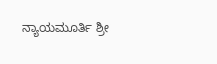ನ್ಯಾಯಮೂರ್ತಿ ಶ್ರೀ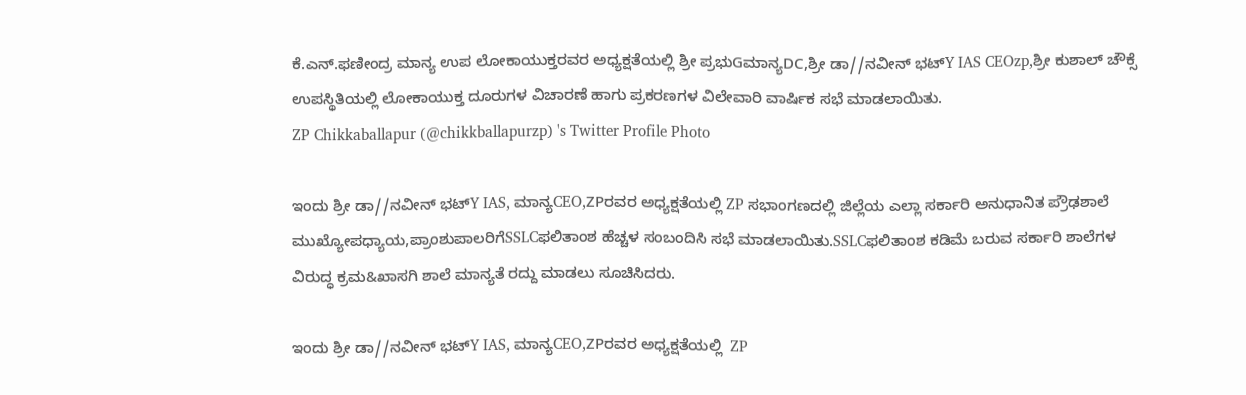ಕೆ.ಎನ್.ಫಣೀಂದ್ರ ಮಾನ್ಯ ಉಪ ಲೋಕಾಯುಕ್ತರವರ ಅಧ್ಯಕ್ಷತೆಯಲ್ಲಿ ಶ್ರೀ ಪ್ರಭುGಮಾನ್ಯDC,ಶ್ರೀ ಡಾ//ನವೀನ್ ಭಟ್Y IAS CEOzp,ಶ್ರೀ ಕುಶಾಲ್ ಚೌಕ್ಸೆ ಉಪಸ್ಥಿತಿಯಲ್ಲಿ ಲೋಕಾಯುಕ್ತ ದೂರುಗಳ ವಿಚಾರಣೆ ಹಾಗು ಪ್ರಕರಣಗಳ ವಿಲೇವಾರಿ ವಾರ್ಷಿಕ ಸಭೆ ಮಾಡಲಾಯಿತು.
ZP Chikkaballapur (@chikkballapurzp) 's Twitter Profile Photo

ಇಂದು ಶ್ರೀ ಡಾ//ನವೀನ್ ಭಟ್Y IAS, ಮಾನ್ಯCEO,ZPರವರ ಅಧ್ಯಕ್ಷತೆಯಲ್ಲಿ ZP ಸಭಾಂಗಣದಲ್ಲಿ ಜಿಲ್ಲೆಯ ಎಲ್ಲಾ ಸರ್ಕಾರಿ ಅನುಧಾನಿತ ಪ್ರೌಢಶಾಲೆ ಮುಖ್ಯೋಪಧ್ಯಾಯ,ಪ್ರಾಂಶುಪಾಲರಿಗೆSSLCಫಲಿತಾಂಶ ಹೆಚ್ಚಳ ಸಂಬಂದಿಸಿ ಸಭೆ ಮಾಡಲಾಯಿತು.SSLCಫಲಿತಾಂಶ ಕಡಿಮೆ ಬರುವ ಸರ್ಕಾರಿ ಶಾಲೆಗಳ ವಿರುದ್ಧ ಕ್ರಮ&ಖಾಸಗಿ ಶಾಲೆ ಮಾನ್ಯತೆ ರದ್ದು ಮಾಡಲು ಸೂಚಿಸಿದರು.

ಇಂದು ಶ್ರೀ ಡಾ//ನವೀನ್ ಭಟ್Y IAS, ಮಾನ್ಯCEO,ZPರವರ ಅಧ್ಯಕ್ಷತೆಯಲ್ಲಿ  ZP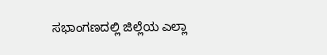ಸಭಾಂಗಣದಲ್ಲಿ ಜಿಲ್ಲೆಯ ಎಲ್ಲಾ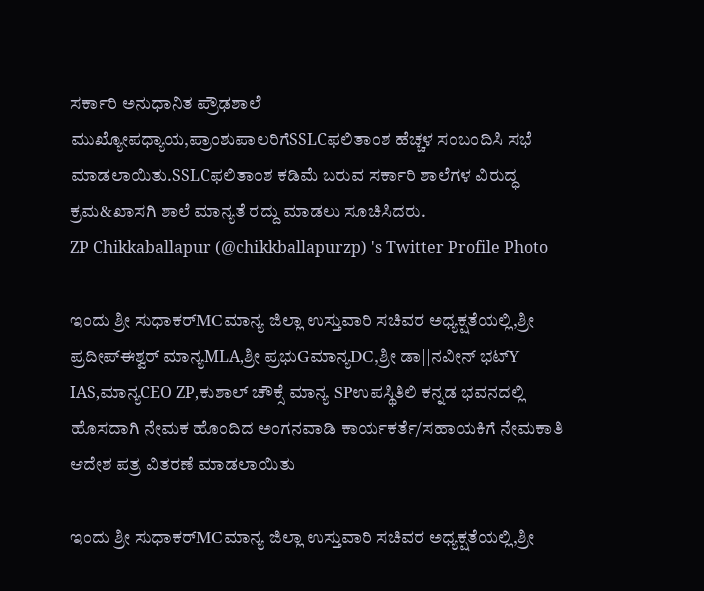ಸರ್ಕಾರಿ ಅನುಧಾನಿತ ಪ್ರೌಢಶಾಲೆ ಮುಖ್ಯೋಪಧ್ಯಾಯ,ಪ್ರಾಂಶುಪಾಲರಿಗೆSSLCಫಲಿತಾಂಶ ಹೆಚ್ಚಳ ಸಂಬಂದಿಸಿ ಸಭೆ ಮಾಡಲಾಯಿತು.SSLCಫಲಿತಾಂಶ ಕಡಿಮೆ ಬರುವ ಸರ್ಕಾರಿ ಶಾಲೆಗಳ ವಿರುದ್ಧ ಕ್ರಮ&ಖಾಸಗಿ ಶಾಲೆ ಮಾನ್ಯತೆ ರದ್ದು ಮಾಡಲು ಸೂಚಿಸಿದರು.
ZP Chikkaballapur (@chikkballapurzp) 's Twitter Profile Photo

ಇಂದು ಶ್ರೀ ಸುಧಾಕರ್MCಮಾನ್ಯ ಜಿಲ್ಲಾ ಉಸ್ತುವಾರಿ ಸಚಿವರ ಅಧ್ಯಕ್ಷತೆಯಲ್ಲಿ,ಶ್ರೀ ಪ್ರದೀಪ್ಈಶ್ವರ್ ಮಾನ್ಯMLA,ಶ್ರೀ ಪ್ರಭುGಮಾನ್ಯDC,ಶ್ರೀ ಡಾ||ನವೀನ್ ಭಟ್Y IAS,ಮಾನ್ಯCEO ZP,ಕುಶಾಲ್ ಚೌಕ್ಸೆ ಮಾನ್ಯ SPಉಪಸ್ಥಿತಿಲಿ ಕನ್ನಡ ಭವನದಲ್ಲಿ ಹೊಸದಾಗಿ ನೇಮಕ ಹೊಂದಿದ ಅಂಗನವಾಡಿ ಕಾರ್ಯಕರ್ತೆ/ಸಹಾಯಕಿಗೆ ನೇಮಕಾತಿ ಆದೇಶ ಪತ್ರ ವಿತರಣೆ ಮಾಡಲಾಯಿತು

ಇಂದು ಶ್ರೀ ಸುಧಾಕರ್MCಮಾನ್ಯ ಜಿಲ್ಲಾ ಉಸ್ತುವಾರಿ ಸಚಿವರ ಅಧ್ಯಕ್ಷತೆಯಲ್ಲಿ,ಶ್ರೀ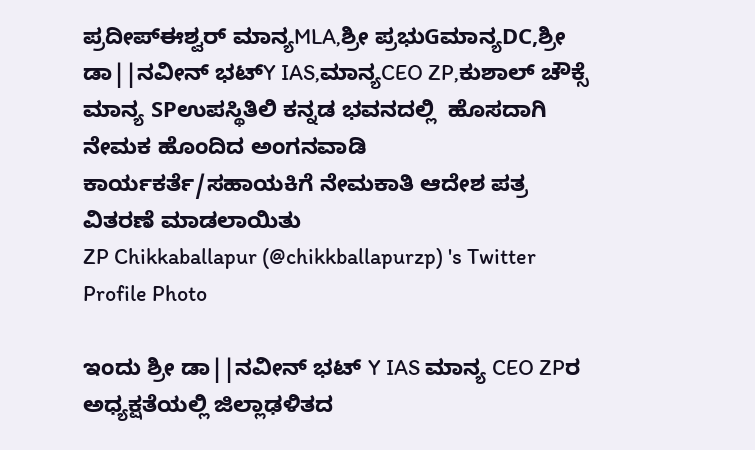ಪ್ರದೀಪ್ಈಶ್ವರ್ ಮಾನ್ಯMLA,ಶ್ರೀ ಪ್ರಭುGಮಾನ್ಯDC,ಶ್ರೀ ಡಾ||ನವೀನ್ ಭಟ್Y IAS,ಮಾನ್ಯCEO ZP,ಕುಶಾಲ್ ಚೌಕ್ಸೆ ಮಾನ್ಯ SPಉಪಸ್ಥಿತಿಲಿ ಕನ್ನಡ ಭವನದಲ್ಲಿ  ಹೊಸದಾಗಿ ನೇಮಕ ಹೊಂದಿದ ಅಂಗನವಾಡಿ ಕಾರ್ಯಕರ್ತೆ/ಸಹಾಯಕಿಗೆ ನೇಮಕಾತಿ ಆದೇಶ ಪತ್ರ ವಿತರಣೆ ಮಾಡಲಾಯಿತು
ZP Chikkaballapur (@chikkballapurzp) 's Twitter Profile Photo

ಇಂದು ಶ್ರೀ ಡಾ||ನವೀನ್ ಭಟ್ Y IAS ಮಾನ್ಯ CEO ZPರ ಅಧ್ಯಕ್ಷತೆಯಲ್ಲಿ ಜಿಲ್ಲಾಢಳಿತದ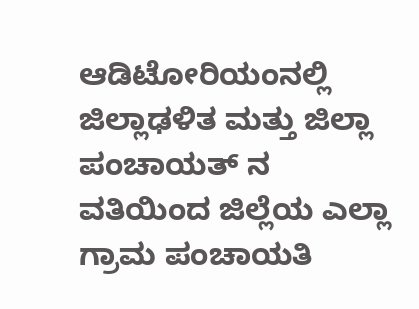ಆಡಿಟೋರಿಯಂನಲ್ಲಿ ಜಿಲ್ಲಾಢಳಿತ ಮತ್ತು ಜಿಲ್ಲಾ ಪಂಚಾಯತ್ ನ ವತಿಯಿಂದ ಜಿಲ್ಲೆಯ ಎಲ್ಲಾ ಗ್ರಾಮ ಪಂಚಾಯತಿ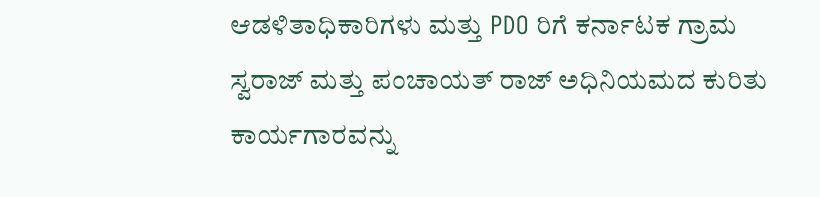ಆಡಳಿತಾಧಿಕಾರಿಗಳು ಮತ್ತು PDO ರಿಗೆ ಕರ್ನಾಟಕ ಗ್ರಾಮ ಸ್ವರಾಜ್ ಮತ್ತು ಪಂಚಾಯತ್ ರಾಜ್ ಅಧಿನಿಯಮದ ಕುರಿತು ಕಾರ್ಯಗಾರವನ್ನು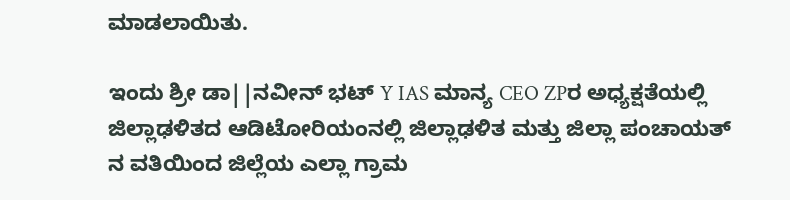ಮಾಡಲಾಯಿತು.

ಇಂದು ಶ್ರೀ ಡಾ||ನವೀನ್ ಭಟ್ Y IAS ಮಾನ್ಯ CEO ZPರ ಅಧ್ಯಕ್ಷತೆಯಲ್ಲಿ ಜಿಲ್ಲಾಢಳಿತದ ಆಡಿಟೋರಿಯಂನಲ್ಲಿ ಜಿಲ್ಲಾಢಳಿತ ಮತ್ತು ಜಿಲ್ಲಾ ಪಂಚಾಯತ್ ನ ವತಿಯಿಂದ ಜಿಲ್ಲೆಯ ಎಲ್ಲಾ ಗ್ರಾಮ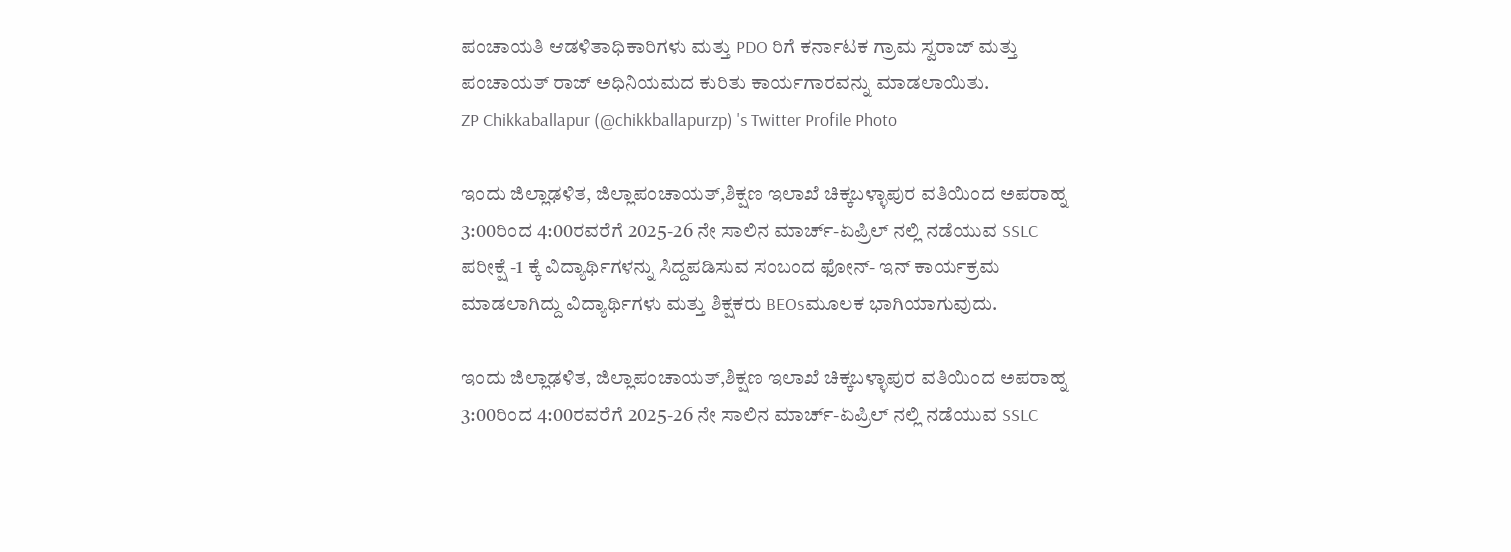ಪಂಚಾಯತಿ ಆಡಳಿತಾಧಿಕಾರಿಗಳು ಮತ್ತು PDO ರಿಗೆ ಕರ್ನಾಟಕ ಗ್ರಾಮ ಸ್ವರಾಜ್ ಮತ್ತು ಪಂಚಾಯತ್ ರಾಜ್ ಅಧಿನಿಯಮದ ಕುರಿತು ಕಾರ್ಯಗಾರವನ್ನು ಮಾಡಲಾಯಿತು.
ZP Chikkaballapur (@chikkballapurzp) 's Twitter Profile Photo

ಇಂದು ಜಿಲ್ಲಾಢಳಿತ, ಜಿಲ್ಲಾಪಂಚಾಯತ್,ಶಿಕ್ಷಣ ಇಲಾಖೆ ಚಿಕ್ಕಬಳ್ಳಾಪುರ ವತಿಯಿಂದ ಅಪರಾಹ್ನ 3:00ರಿಂದ 4:00ರವರೆಗೆ 2025-26 ನೇ ಸಾಲಿನ ಮಾರ್ಚ್-ಏಪ್ರಿಲ್ ನಲ್ಲಿ ನಡೆಯುವ SSLC ಪರೀಕ್ಷೆ -1 ಕ್ಕೆ ವಿದ್ಯಾರ್ಥಿಗಳನ್ನು ಸಿದ್ದಪಡಿಸುವ ಸಂಬಂದ ಫೋನ್- ಇನ್ ಕಾರ್ಯಕ್ರಮ ಮಾಡಲಾಗಿದ್ದು ವಿದ್ಯಾರ್ಥಿಗಳು ಮತ್ತು ಶಿಕ್ಷಕರು BEOsಮೂಲಕ ಭಾಗಿಯಾಗುವುದು.

ಇಂದು ಜಿಲ್ಲಾಢಳಿತ, ಜಿಲ್ಲಾಪಂಚಾಯತ್,ಶಿಕ್ಷಣ ಇಲಾಖೆ ಚಿಕ್ಕಬಳ್ಳಾಪುರ ವತಿಯಿಂದ ಅಪರಾಹ್ನ 3:00ರಿಂದ 4:00ರವರೆಗೆ 2025-26 ನೇ ಸಾಲಿನ ಮಾರ್ಚ್-ಏಪ್ರಿಲ್ ನಲ್ಲಿ ನಡೆಯುವ SSLC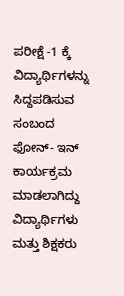ಪರೀಕ್ಷೆ -1 ಕ್ಕೆ ವಿದ್ಯಾರ್ಥಿಗಳನ್ನು ಸಿದ್ದಪಡಿಸುವ ಸಂಬಂದ ಫೋನ್- ಇನ್ ಕಾರ್ಯಕ್ರಮ ಮಾಡಲಾಗಿದ್ದು ವಿದ್ಯಾರ್ಥಿಗಳು ಮತ್ತು ಶಿಕ್ಷಕರು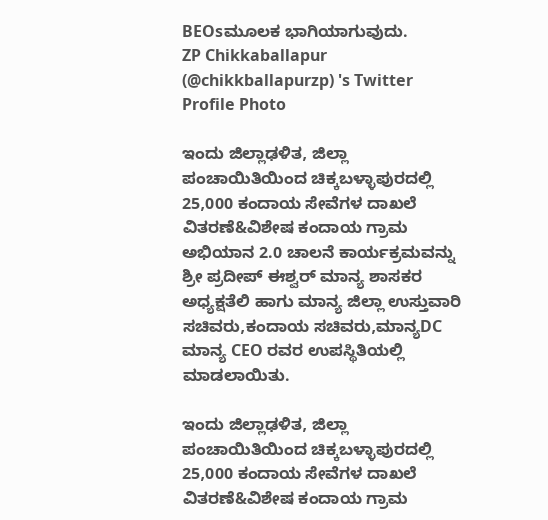BEOsಮೂಲಕ ಭಾಗಿಯಾಗುವುದು.
ZP Chikkaballapur (@chikkballapurzp) 's Twitter Profile Photo

ಇಂದು ಜಿಲ್ಲಾಢಳಿತ, ಜಿಲ್ಲಾ ಪಂಚಾಯಿತಿಯಿಂದ ಚಿಕ್ಕಬಳ್ಳಾಪುರದಲ್ಲಿ 25,000 ಕಂದಾಯ ಸೇವೆಗಳ ದಾಖಲೆ ವಿತರಣೆ&ವಿಶೇಷ ಕಂದಾಯ ಗ್ರಾಮ ಅಭಿಯಾನ 2.0 ಚಾಲನೆ ಕಾರ್ಯಕ್ರಮವನ್ನು ಶ್ರೀ ಪ್ರದೀಪ್ ಈಶ್ವರ್ ಮಾನ್ಯ ಶಾಸಕರ ಅಧ್ಯಕ್ಷತೆಲಿ ಹಾಗು ಮಾನ್ಯ ಜಿಲ್ಲಾ ಉಸ್ತುವಾರಿ ಸಚಿವರು,ಕಂದಾಯ ಸಚಿವರು,ಮಾನ್ಯDC ಮಾನ್ಯ CEO ರವರ ಉಪಸ್ಥಿತಿಯಲ್ಲಿ ಮಾಡಲಾಯಿತು.

ಇಂದು ಜಿಲ್ಲಾಢಳಿತ, ಜಿಲ್ಲಾ ಪಂಚಾಯಿತಿಯಿಂದ ಚಿಕ್ಕಬಳ್ಳಾಪುರದಲ್ಲಿ 25,000 ಕಂದಾಯ ಸೇವೆಗಳ ದಾಖಲೆ ವಿತರಣೆ&ವಿಶೇಷ ಕಂದಾಯ ಗ್ರಾಮ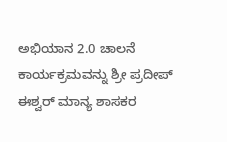ಅಭಿಯಾನ 2.0 ಚಾಲನೆ ಕಾರ್ಯಕ್ರಮವನ್ನು ಶ್ರೀ ಪ್ರದೀಪ್ ಈಶ್ವರ್ ಮಾನ್ಯ ಶಾಸಕರ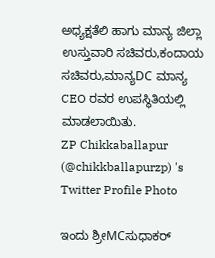ಅಧ್ಯಕ್ಷತೆಲಿ ಹಾಗು ಮಾನ್ಯ ಜಿಲ್ಲಾ ಉಸ್ತುವಾರಿ ಸಚಿವರು,ಕಂದಾಯ ಸಚಿವರು,ಮಾನ್ಯDC ಮಾನ್ಯ CEO ರವರ ಉಪಸ್ಥಿತಿಯಲ್ಲಿ ಮಾಡಲಾಯಿತು.
ZP Chikkaballapur (@chikkballapurzp) 's Twitter Profile Photo

ಇಂದು ಶ್ರೀMCಸುಧಾಕರ್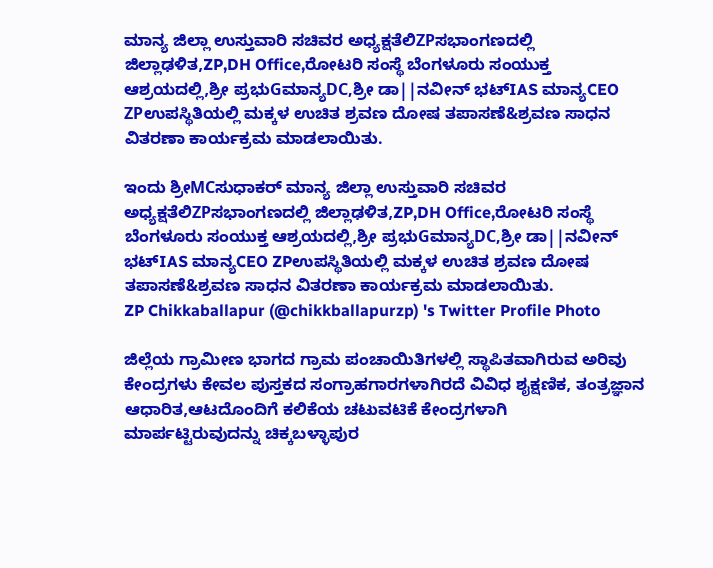ಮಾನ್ಯ ಜಿಲ್ಲಾ ಉಸ್ತುವಾರಿ ಸಚಿವರ ಅಧ್ಯಕ್ಷತೆಲಿZPಸಭಾಂಗಣದಲ್ಲಿ ಜಿಲ್ಲಾಢಳಿತ,ZP,DH Office,ರೋಟರಿ ಸಂಸ್ಥೆ ಬೆಂಗಳೂರು ಸಂಯುಕ್ತ ಆಶ್ರಯದಲ್ಲಿ,ಶ್ರೀ ಪ್ರಭುGಮಾನ್ಯDC,ಶ್ರೀ ಡಾ||ನವೀನ್ ಭಟ್IAS ಮಾನ್ಯCEO ZPಉಪಸ್ಥಿತಿಯಲ್ಲಿ ಮಕ್ಕಳ ಉಚಿತ ಶ್ರವಣ ದೋಷ ತಪಾಸಣೆ&ಶ್ರವಣ ಸಾಧನ ವಿತರಣಾ ಕಾರ್ಯಕ್ರಮ ಮಾಡಲಾಯಿತು.

ಇಂದು ಶ್ರೀMCಸುಧಾಕರ್ ಮಾನ್ಯ ಜಿಲ್ಲಾ ಉಸ್ತುವಾರಿ ಸಚಿವರ ಅಧ್ಯಕ್ಷತೆಲಿZPಸಭಾಂಗಣದಲ್ಲಿ ಜಿಲ್ಲಾಢಳಿತ,ZP,DH Office,ರೋಟರಿ ಸಂಸ್ಥೆ ಬೆಂಗಳೂರು ಸಂಯುಕ್ತ ಆಶ್ರಯದಲ್ಲಿ,ಶ್ರೀ ಪ್ರಭುGಮಾನ್ಯDC,ಶ್ರೀ ಡಾ||ನವೀನ್ ಭಟ್IAS ಮಾನ್ಯCEO ZPಉಪಸ್ಥಿತಿಯಲ್ಲಿ ಮಕ್ಕಳ ಉಚಿತ ಶ್ರವಣ ದೋಷ ತಪಾಸಣೆ&ಶ್ರವಣ ಸಾಧನ ವಿತರಣಾ ಕಾರ್ಯಕ್ರಮ ಮಾಡಲಾಯಿತು.
ZP Chikkaballapur (@chikkballapurzp) 's Twitter Profile Photo

ಜಿಲ್ಲೆಯ ಗ್ರಾಮೀಣ ಭಾಗದ ಗ್ರಾಮ ಪಂಚಾಯಿತಿಗಳಲ್ಲಿ ಸ್ಥಾಪಿತವಾಗಿರುವ ಅರಿವು ಕೇಂದ್ರಗಳು ಕೇವಲ ಪುಸ್ತಕದ ಸಂಗ್ರಾಹಗಾರಗಳಾಗಿರದೆ ವಿವಿಧ ಶೖಕ್ಷಣಿಕ, ತಂತ್ರಜ್ಞಾನ ಆಧಾರಿತ,ಆಟದೊಂದಿಗೆ ಕಲಿಕೆಯ ಚಟುವಟಿಕೆ ಕೇಂದ್ರಗಳಾಗಿ ಮಾರ್ಪಟ್ಟಿರುವುದನ್ನು ಚಿಕ್ಕಬಳ್ಳಾಪುರ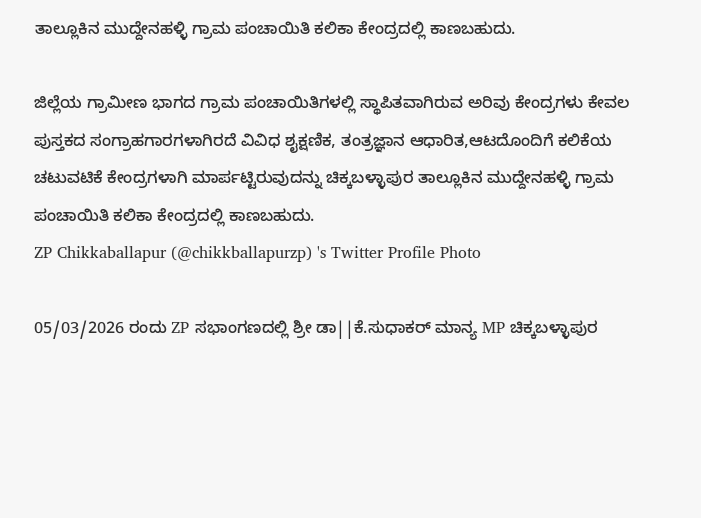ತಾಲ್ಲೂಕಿನ ಮುದ್ದೇನಹಳ್ಳಿ ಗ್ರಾಮ ಪಂಚಾಯಿತಿ ಕಲಿಕಾ ಕೇಂದ್ರದಲ್ಲಿ ಕಾಣಬಹುದು.

ಜಿಲ್ಲೆಯ ಗ್ರಾಮೀಣ ಭಾಗದ ಗ್ರಾಮ ಪಂಚಾಯಿತಿಗಳಲ್ಲಿ ಸ್ಥಾಪಿತವಾಗಿರುವ ಅರಿವು ಕೇಂದ್ರಗಳು ಕೇವಲ ಪುಸ್ತಕದ ಸಂಗ್ರಾಹಗಾರಗಳಾಗಿರದೆ ವಿವಿಧ ಶೖಕ್ಷಣಿಕ, ತಂತ್ರಜ್ಞಾನ ಆಧಾರಿತ,ಆಟದೊಂದಿಗೆ ಕಲಿಕೆಯ ಚಟುವಟಿಕೆ ಕೇಂದ್ರಗಳಾಗಿ ಮಾರ್ಪಟ್ಟಿರುವುದನ್ನು ಚಿಕ್ಕಬಳ್ಳಾಪುರ ತಾಲ್ಲೂಕಿನ ಮುದ್ದೇನಹಳ್ಳಿ ಗ್ರಾಮ ಪಂಚಾಯಿತಿ ಕಲಿಕಾ ಕೇಂದ್ರದಲ್ಲಿ ಕಾಣಬಹುದು.
ZP Chikkaballapur (@chikkballapurzp) 's Twitter Profile Photo

05/03/2026 ರಂದು ZP ಸಭಾಂಗಣದಲ್ಲಿ ಶ್ರೀ ಡಾ||ಕೆ.ಸುಧಾಕರ್ ಮಾನ್ಯ MP ಚಿಕ್ಕಬಳ್ಳಾಪುರ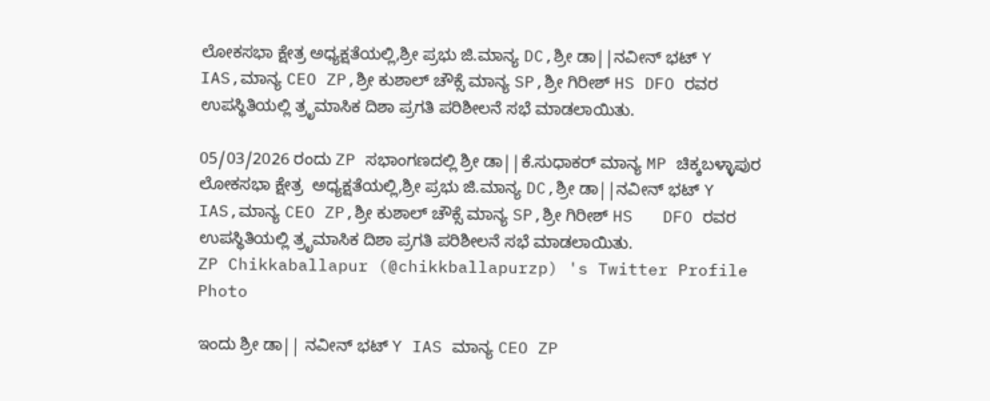ಲೋಕಸಭಾ ಕ್ಷೇತ್ರ ಅಧ್ಯಕ್ಷತೆಯಲ್ಲಿ,ಶ್ರೀ ಪ್ರಭು ಜಿ.ಮಾನ್ಯ DC,ಶ್ರೀ ಡಾ||ನವೀನ್ ಭಟ್ Y IAS,ಮಾನ್ಯ CEO ZP,ಶ್ರೀ ಕುಶಾಲ್ ಚೌಕ್ಸೆ ಮಾನ್ಯ SP,ಶ್ರೀ ಗಿರೀಶ್ HS DFO ರವರ ಉಪಸ್ಥಿತಿಯಲ್ಲಿ ತ್ರೃಮಾಸಿಕ ದಿಶಾ ಪ್ರಗತಿ ಪರಿಶೀಲನೆ ಸಭೆ ಮಾಡಲಾಯಿತು.

05/03/2026 ರಂದು ZP ಸಭಾಂಗಣದಲ್ಲಿ ಶ್ರೀ ಡಾ||ಕೆ.ಸುಧಾಕರ್ ಮಾನ್ಯ MP ಚಿಕ್ಕಬಳ್ಳಾಪುರ ಲೋಕಸಭಾ ಕ್ಷೇತ್ರ  ಅಧ್ಯಕ್ಷತೆಯಲ್ಲಿ,ಶ್ರೀ ಪ್ರಭು ಜಿ.ಮಾನ್ಯ DC,ಶ್ರೀ ಡಾ||ನವೀನ್ ಭಟ್ Y IAS,ಮಾನ್ಯ CEO ZP,ಶ್ರೀ ಕುಶಾಲ್ ಚೌಕ್ಸೆ ಮಾನ್ಯ SP,ಶ್ರೀ ಗಿರೀಶ್ HS   DFO ರವರ ಉಪಸ್ಥಿತಿಯಲ್ಲಿ ತ್ರೃಮಾಸಿಕ ದಿಶಾ ಪ್ರಗತಿ ಪರಿಶೀಲನೆ ಸಭೆ ಮಾಡಲಾಯಿತು.
ZP Chikkaballapur (@chikkballapurzp) 's Twitter Profile Photo

ಇಂದು ಶ್ರೀ ಡಾ|| ನವೀನ್ ಭಟ್ Y IAS ಮಾನ್ಯ CEO ZP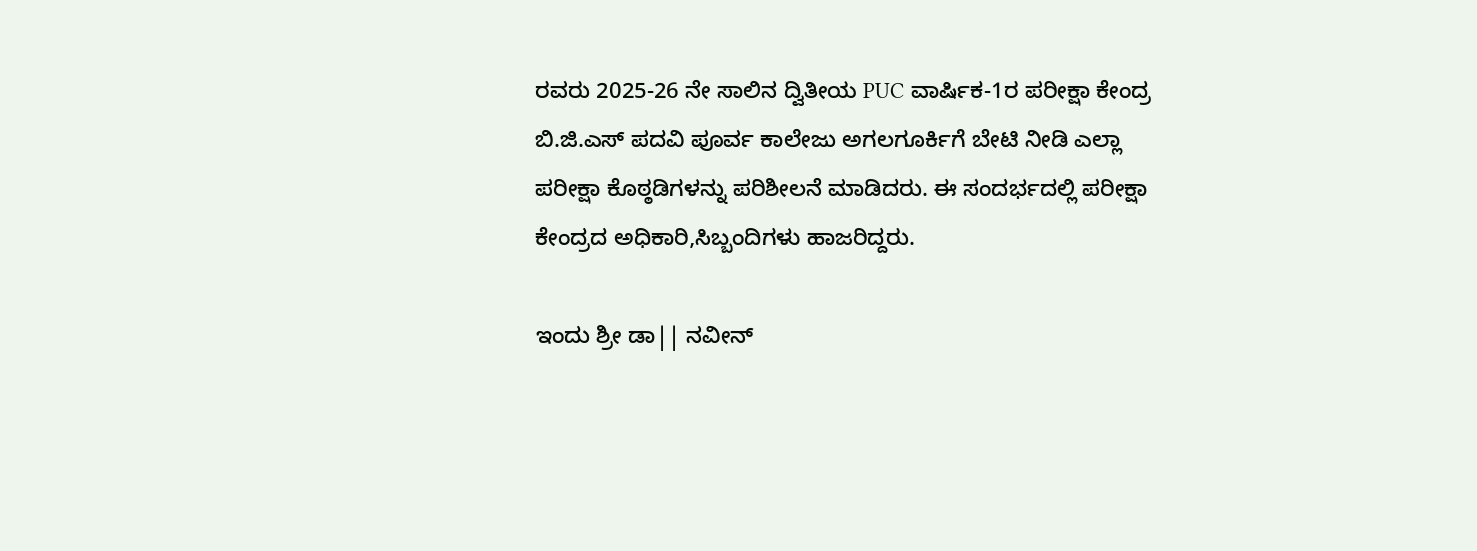ರವರು 2025-26 ನೇ ಸಾಲಿನ ದ್ವಿತೀಯ PUC ವಾರ್ಷಿಕ-1ರ ಪರೀಕ್ಷಾ ಕೇಂದ್ರ ಬಿ.ಜಿ.ಎಸ್ ಪದವಿ ಪೂರ್ವ ಕಾಲೇಜು ಅಗಲಗೂರ್ಕಿಗೆ ಬೇಟಿ ನೀಡಿ ಎಲ್ಲಾ ಪರೀಕ್ಷಾ ಕೊಠ್ಠಡಿಗಳನ್ನು ಪರಿಶೀಲನೆ ಮಾಡಿದರು. ಈ ಸಂದರ್ಭದಲ್ಲಿ ಪರೀಕ್ಷಾ ಕೇಂದ್ರದ ಅಧಿಕಾರಿ,ಸಿಬ್ಬಂದಿಗಳು ಹಾಜರಿದ್ದರು.

ಇಂದು ಶ್ರೀ ಡಾ|| ನವೀನ್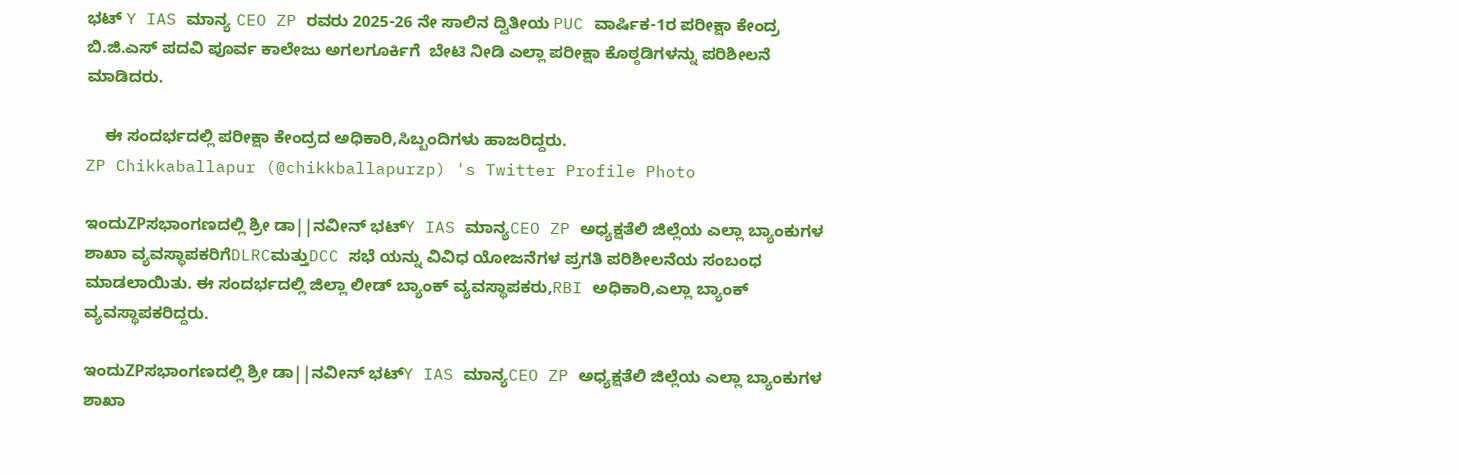ಭಟ್ Y IAS ಮಾನ್ಯ CEO ZP ರವರು 2025-26 ನೇ ಸಾಲಿನ ದ್ವಿತೀಯ PUC ವಾರ್ಷಿಕ-1ರ ಪರೀಕ್ಷಾ ಕೇಂದ್ರ ಬಿ.ಜಿ.ಎಸ್ ಪದವಿ ಪೂರ್ವ ಕಾಲೇಜು ಅಗಲಗೂರ್ಕಿಗೆ  ಬೇಟಿ ನೀಡಿ ಎಲ್ಲಾ ಪರೀಕ್ಷಾ ಕೊಠ್ಠಡಿಗಳನ್ನು ಪರಿಶೀಲನೆ ಮಾಡಿದರು.

    ಈ ಸಂದರ್ಭದಲ್ಲಿ ಪರೀಕ್ಷಾ ಕೇಂದ್ರದ ಅಧಿಕಾರಿ,ಸಿಬ್ಬಂದಿಗಳು ಹಾಜರಿದ್ದರು.
ZP Chikkaballapur (@chikkballapurzp) 's Twitter Profile Photo

ಇಂದುZPಸಭಾಂಗಣದಲ್ಲಿ ಶ್ರೀ ಡಾ||ನವೀನ್ ಭಟ್Y IAS ಮಾನ್ಯCEO ZP ಅಧ್ಯಕ್ಷತೆಲಿ ಜಿಲ್ಲೆಯ ಎಲ್ಲಾ ಬ್ಯಾಂಕುಗಳ ಶಾಖಾ ವ್ಯವಸ್ಥಾಪಕರಿಗೆDLRCಮತ್ತುDCC ಸಭೆ ಯನ್ನು ವಿವಿಧ ಯೋಜನೆಗಳ ಪ್ರಗತಿ ಪರಿಶೀಲನೆಯ ಸಂಬಂಧ ಮಾಡಲಾಯಿತು. ಈ ಸಂದರ್ಭದಲ್ಲಿ ಜಿಲ್ಲಾ ಲೀಡ್ ಬ್ಯಾಂಕ್ ವ್ಯವಸ್ಥಾಪಕರು,RBI ಅಧಿಕಾರಿ,ಎಲ್ಲಾ ಬ್ಯಾಂಕ್ ವ್ಯವಸ್ಥಾಪಕರಿದ್ದರು.

ಇಂದುZPಸಭಾಂಗಣದಲ್ಲಿ ಶ್ರೀ ಡಾ||ನವೀನ್ ಭಟ್Y IAS ಮಾನ್ಯCEO ZP ಅಧ್ಯಕ್ಷತೆಲಿ ಜಿಲ್ಲೆಯ ಎಲ್ಲಾ ಬ್ಯಾಂಕುಗಳ ಶಾಖಾ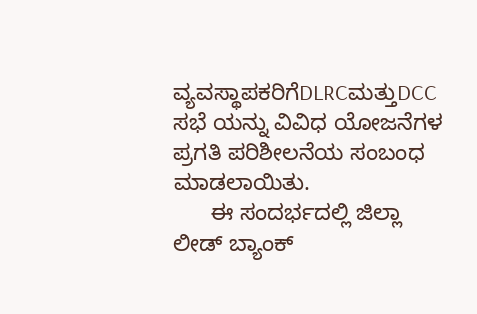ವ್ಯವಸ್ಥಾಪಕರಿಗೆDLRCಮತ್ತುDCC ಸಭೆ ಯನ್ನು ವಿವಿಧ ಯೋಜನೆಗಳ ಪ್ರಗತಿ ಪರಿಶೀಲನೆಯ ಸಂಬಂಧ ಮಾಡಲಾಯಿತು.
      ಈ ಸಂದರ್ಭದಲ್ಲಿ ಜಿಲ್ಲಾ ಲೀಡ್ ಬ್ಯಾಂಕ್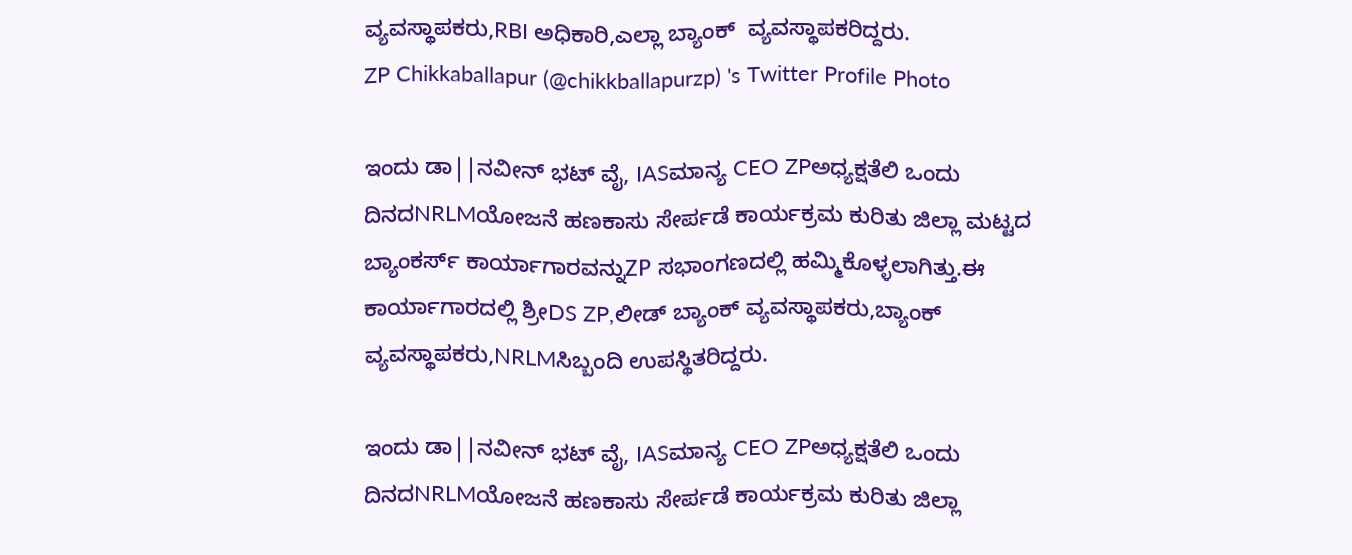ವ್ಯವಸ್ಥಾಪಕರು,RBI ಅಧಿಕಾರಿ,ಎಲ್ಲಾ ಬ್ಯಾಂಕ್  ವ್ಯವಸ್ಥಾಪಕರಿದ್ದರು.
ZP Chikkaballapur (@chikkballapurzp) 's Twitter Profile Photo

ಇಂದು ಡಾ||ನವೀನ್ ಭಟ್ ವೈ, IASಮಾನ್ಯ CEO ZPಅಧ್ಯಕ್ಷತೆಲಿ ಒಂದು ದಿನದNRLMಯೋಜನೆ ಹಣಕಾಸು ಸೇರ್ಪಡೆ ಕಾರ್ಯಕ್ರಮ ಕುರಿತು ಜಿಲ್ಲಾ ಮಟ್ಟದ ಬ್ಯಾಂಕರ್ಸ್ ಕಾರ್ಯಾಗಾರವನ್ನುZP ಸಭಾಂಗಣದಲ್ಲಿ ಹಮ್ಮಿಕೊಳ್ಳಲಾಗಿತ್ತು.ಈ ಕಾರ್ಯಾಗಾರದಲ್ಲಿ ಶ್ರೀDS ZP,ಲೀಡ್ ಬ್ಯಾಂಕ್ ವ್ಯವಸ್ಥಾಪಕರು,ಬ್ಯಾಂಕ್ ವ್ಯವಸ್ಥಾಪಕರು,NRLMಸಿಬ್ಬಂದಿ ಉಪಸ್ಥಿತರಿದ್ದರು.

ಇಂದು ಡಾ||ನವೀನ್ ಭಟ್ ವೈ, IASಮಾನ್ಯ CEO ZPಅಧ್ಯಕ್ಷತೆಲಿ ಒಂದು
ದಿನದNRLMಯೋಜನೆ ಹಣಕಾಸು ಸೇರ್ಪಡೆ ಕಾರ್ಯಕ್ರಮ ಕುರಿತು ಜಿಲ್ಲಾ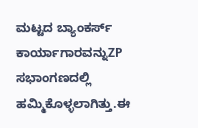ಮಟ್ಟದ ಬ್ಯಾಂಕರ್ಸ್ ಕಾರ್ಯಾಗಾರವನ್ನುZP ಸಭಾಂಗಣದಲ್ಲಿ ಹಮ್ಮಿಕೊಳ್ಳಲಾಗಿತ್ತು.ಈ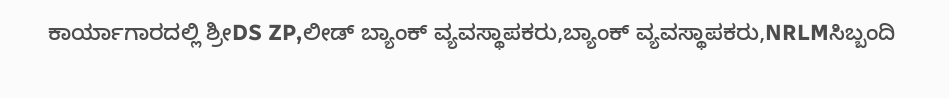ಕಾರ್ಯಾಗಾರದಲ್ಲಿ ಶ್ರೀDS ZP,ಲೀಡ್ ಬ್ಯಾಂಕ್ ವ್ಯವಸ್ಥಾಪಕರು,ಬ್ಯಾಂಕ್ ವ್ಯವಸ್ಥಾಪಕರು,NRLMಸಿಬ್ಬಂದಿ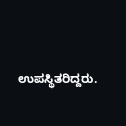ಉಪಸ್ಥಿತರಿದ್ದರು.